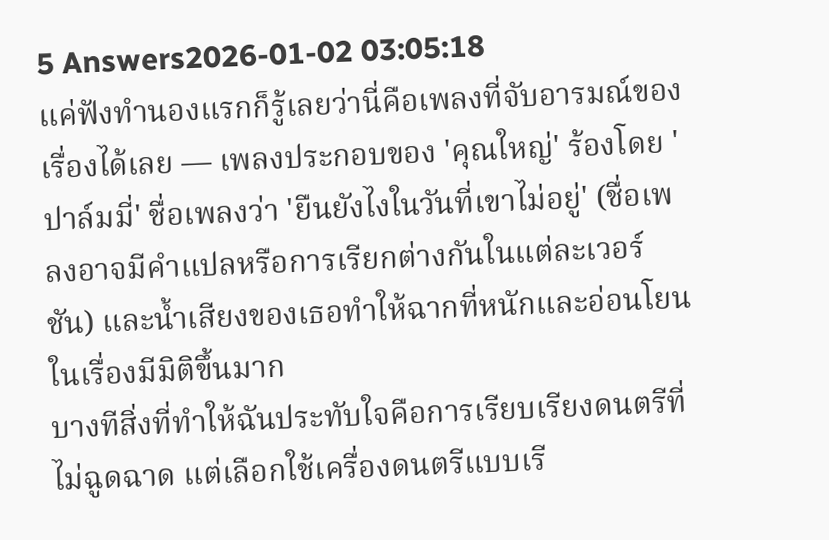5 Answers2026-01-02 03:05:18
แค่ฟังทำนองแรกก็รู้เลยว่านี่คือเพลงที่จับอารมณ์ของเรื่องได้เลย — เพลงประกอบของ 'คุณใหญ่' ร้องโดย 'ปาล์มมี่' ชื่อเพลงว่า 'ยืนยังไงในวันที่เขาไม่อยู่' (ชื่อเพลงอาจมีคำแปลหรือการเรียกต่างกันในแต่ละเวอร์ชัน) และน้ำเสียงของเธอทำให้ฉากที่หนักและอ่อนโยนในเรื่องมีมิติขึ้นมาก
บางทีสิ่งที่ทำให้ฉันประทับใจคือการเรียบเรียงดนตรีที่ไม่ฉูดฉาด แต่เลือกใช้เครื่องดนตรีแบบเรี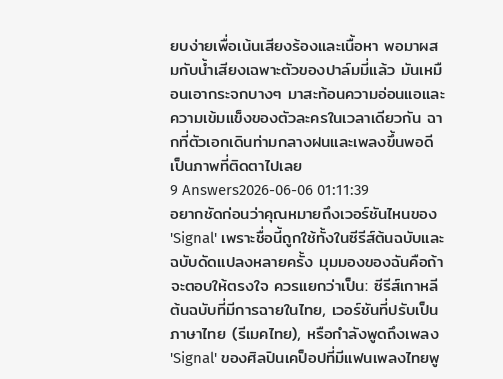ยบง่ายเพื่อเน้นเสียงร้องและเนื้อหา พอมาผสมกับน้ำเสียงเฉพาะตัวของปาล์มมี่แล้ว มันเหมือนเอากระจกบางๆ มาสะท้อนความอ่อนแอและความเข้มแข็งของตัวละครในเวลาเดียวกัน ฉากที่ตัวเอกเดินท่ามกลางฝนและเพลงขึ้นพอดี เป็นภาพที่ติดตาไปเลย
9 Answers2026-06-06 01:11:39
อยากชัดก่อนว่าคุณหมายถึงเวอร์ชันไหนของ 'Signal' เพราะชื่อนี้ถูกใช้ทั้งในซีรีส์ต้นฉบับและฉบับดัดแปลงหลายครั้ง มุมมองของฉันคือถ้าจะตอบให้ตรงใจ ควรแยกว่าเป็น: ซีรีส์เกาหลีต้นฉบับที่มีการฉายในไทย, เวอร์ชันที่ปรับเป็นภาษาไทย (รีเมคไทย), หรือกำลังพูดถึงเพลง 'Signal' ของศิลปินเคป็อปที่มีแฟนเพลงไทยพู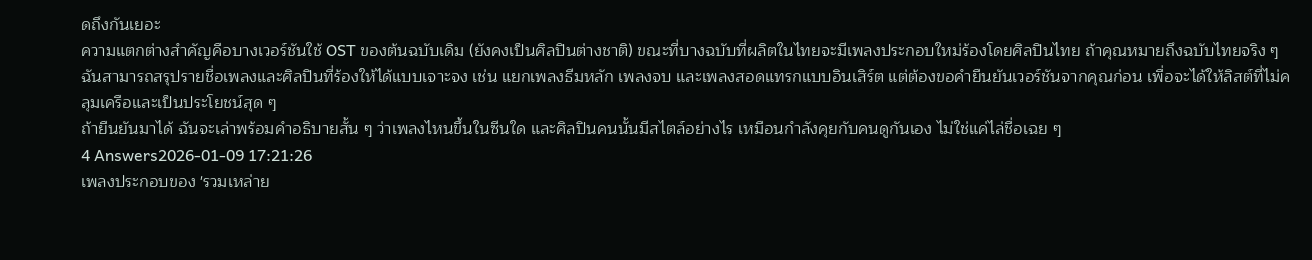ดถึงกันเยอะ
ความแตกต่างสำคัญคือบางเวอร์ชันใช้ OST ของต้นฉบับเดิม (ยังคงเป็นศิลปินต่างชาติ) ขณะที่บางฉบับที่ผลิตในไทยจะมีเพลงประกอบใหม่ร้องโดยศิลปินไทย ถ้าคุณหมายถึงฉบับไทยจริง ๆ ฉันสามารถสรุปรายชื่อเพลงและศิลปินที่ร้องให้ได้แบบเจาะจง เช่น แยกเพลงธีมหลัก เพลงจบ และเพลงสอดแทรกแบบอินเสิร์ต แต่ต้องขอคำยืนยันเวอร์ชันจากคุณก่อน เพื่อจะได้ให้ลิสต์ที่ไม่คลุมเครือและเป็นประโยชน์สุด ๆ
ถ้ายืนยันมาได้ ฉันจะเล่าพร้อมคำอธิบายสั้น ๆ ว่าเพลงไหนขึ้นในซีนใด และศิลปินคนนั้นมีสไตล์อย่างไร เหมือนกำลังคุยกับคนดูกันเอง ไม่ใช่แค่ไล่ชื่อเฉย ๆ
4 Answers2026-01-09 17:21:26
เพลงประกอบของ 'รวมเหล่าย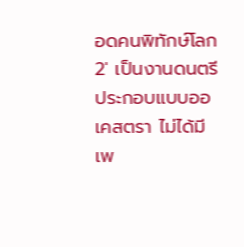อดคนพิทักษ์โลก 2' เป็นงานดนตรีประกอบแบบออเคสตรา ไม่ได้มีเพ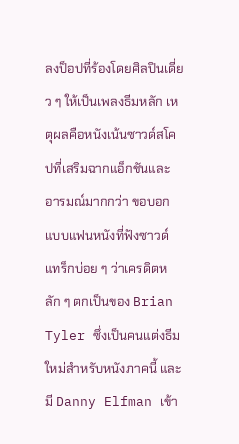ลงป็อปที่ร้องโดยศิลปินเดี่ยว ๆ ให้เป็นเพลงธีมหลัก เหตุผลคือหนังเน้นซาวด์สโคปที่เสริมฉากแอ็กชันและอารมณ์มากกว่า ขอบอกแบบแฟนหนังที่ฟังซาวด์แทร็กบ่อย ๆ ว่าเครดิตหลัก ๆ ตกเป็นของ Brian Tyler ซึ่งเป็นคนแต่งธีมใหม่สำหรับหนังภาคนี้ และมี Danny Elfman เข้า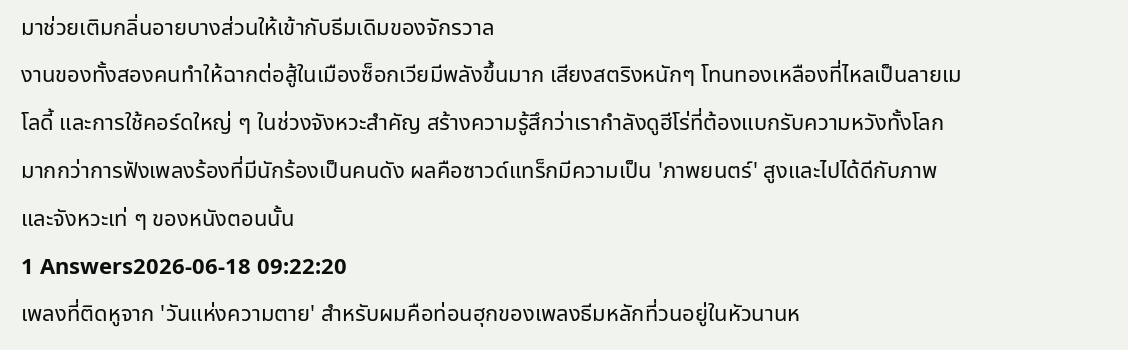มาช่วยเติมกลิ่นอายบางส่วนให้เข้ากับธีมเดิมของจักรวาล
งานของทั้งสองคนทำให้ฉากต่อสู้ในเมืองซ็อกเวียมีพลังขึ้นมาก เสียงสตริงหนักๆ โทนทองเหลืองที่ไหลเป็นลายเมโลดี้ และการใช้คอร์ดใหญ่ ๆ ในช่วงจังหวะสำคัญ สร้างความรู้สึกว่าเรากำลังดูฮีโร่ที่ต้องแบกรับความหวังทั้งโลก มากกว่าการฟังเพลงร้องที่มีนักร้องเป็นคนดัง ผลคือซาวด์แทร็กมีความเป็น 'ภาพยนตร์' สูงและไปได้ดีกับภาพและจังหวะเท่ ๆ ของหนังตอนนั้น
1 Answers2026-06-18 09:22:20
เพลงที่ติดหูจาก 'วันแห่งความตาย' สำหรับผมคือท่อนฮุกของเพลงธีมหลักที่วนอยู่ในหัวนานห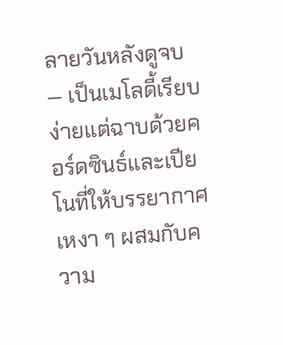ลายวันหลังดูจบ — เป็นเมโลดี้เรียบง่ายแต่ฉาบด้วยคอร์ดซินธ์และเปียโนที่ให้บรรยากาศเหงา ๆ ผสมกับความ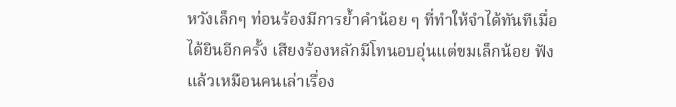หวังเล็กๆ ท่อนร้องมีการย้ำคำน้อย ๆ ที่ทำให้จำได้ทันทีเมื่อได้ยินอีกครั้ง เสียงร้องหลักมีโทนอบอุ่นแต่ขมเล็กน้อย ฟังแล้วเหมือนคนเล่าเรื่อง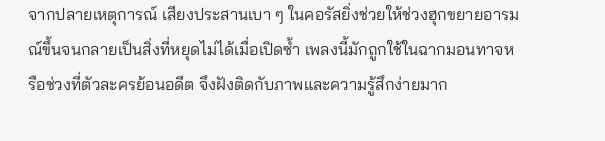จากปลายเหตุการณ์ เสียงประสานเบา ๆ ในคอรัสยิ่งช่วยให้ช่วงฮุกขยายอารมณ์ขึ้นจนกลายเป็นสิ่งที่หยุดไม่ได้เมื่อเปิดซ้ำ เพลงนี้มักถูกใช้ในฉากมอนทาจหรือช่วงที่ตัวละครย้อนอดีต จึงฝังติดกับภาพและความรู้สึกง่ายมาก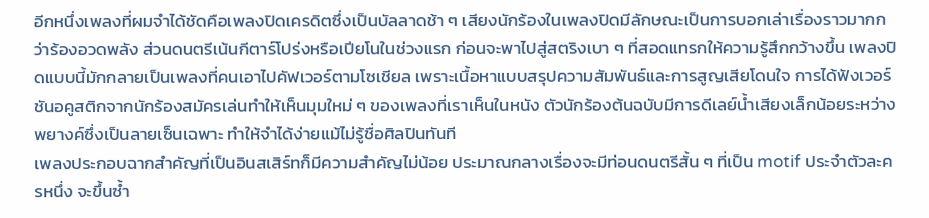อีกหนึ่งเพลงที่ผมจำได้ชัดคือเพลงปิดเครดิตซึ่งเป็นบัลลาดช้า ๆ เสียงนักร้องในเพลงปิดมีลักษณะเป็นการบอกเล่าเรื่องราวมากกว่าร้องอวดพลัง ส่วนดนตรีเน้นกีตาร์โปร่งหรือเปียโนในช่วงแรก ก่อนจะพาไปสู่สตริงเบา ๆ ที่สอดแทรกให้ความรู้สึกกว้างขึ้น เพลงปิดแบบนี้มักกลายเป็นเพลงที่คนเอาไปคัฟเวอร์ตามโซเชียล เพราะเนื้อหาแบบสรุปความสัมพันธ์และการสูญเสียโดนใจ การได้ฟังเวอร์ชันอคูสติกจากนักร้องสมัครเล่นทำให้เห็นมุมใหม่ ๆ ของเพลงที่เราเห็นในหนัง ตัวนักร้องต้นฉบับมีการดีเลย์น้ำเสียงเล็กน้อยระหว่างพยางค์ซึ่งเป็นลายเซ็นเฉพาะ ทำให้จำได้ง่ายแม้ไม่รู้ชื่อศิลปินทันที
เพลงประกอบฉากสำคัญที่เป็นอินสเสิร์ทก็มีความสำคัญไม่น้อย ประมาณกลางเรื่องจะมีท่อนดนตรีสั้น ๆ ที่เป็น motif ประจำตัวละครหนึ่ง จะขึ้นซ้ำ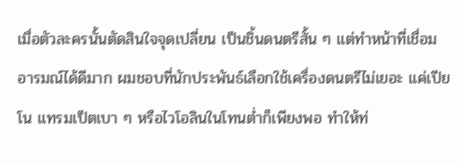เมื่อตัวละครนั้นตัดสินใจจุดเปลี่ยน เป็นชิ้นดนตรีสั้น ๆ แต่ทำหน้าที่เชื่อมอารมณ์ได้ดีมาก ผมชอบที่นักประพันธ์เลือกใช้เครื่องดนตรีไม่เยอะ แค่เปียโน แทรมเป็ตเบา ๆ หรือไวโอลินในโทนต่ำก็เพียงพอ ทำให้ท่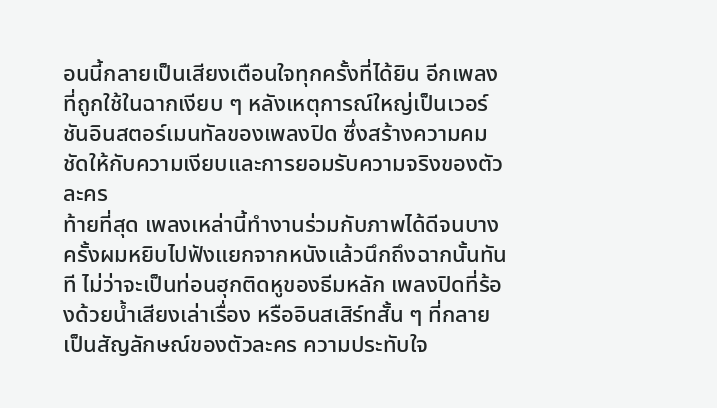อนนี้กลายเป็นเสียงเตือนใจทุกครั้งที่ได้ยิน อีกเพลงที่ถูกใช้ในฉากเงียบ ๆ หลังเหตุการณ์ใหญ่เป็นเวอร์ชันอินสตอร์เมนทัลของเพลงปิด ซึ่งสร้างความคมชัดให้กับความเงียบและการยอมรับความจริงของตัวละคร
ท้ายที่สุด เพลงเหล่านี้ทำงานร่วมกับภาพได้ดีจนบางครั้งผมหยิบไปฟังแยกจากหนังแล้วนึกถึงฉากนั้นทันที ไม่ว่าจะเป็นท่อนฮุกติดหูของธีมหลัก เพลงปิดที่ร้องด้วยน้ำเสียงเล่าเรื่อง หรืออินสเสิร์ทสั้น ๆ ที่กลายเป็นสัญลักษณ์ของตัวละคร ความประทับใจ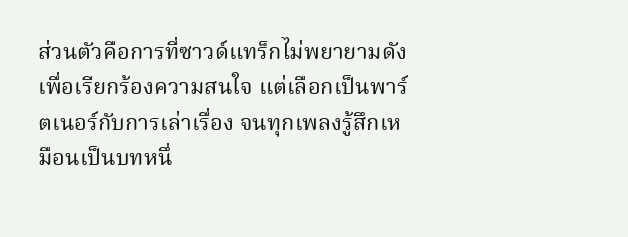ส่วนตัวคือการที่ซาวด์แทร็กไม่พยายามดังเพื่อเรียกร้องความสนใจ แต่เลือกเป็นพาร์ตเนอร์กับการเล่าเรื่อง จนทุกเพลงรู้สึกเหมือนเป็นบทหนึ่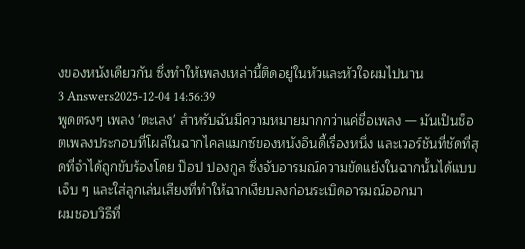งของหนังเดียวกัน ซึ่งทำให้เพลงเหล่านี้ติดอยู่ในหัวและหัวใจผมไปนาน
3 Answers2025-12-04 14:56:39
พูดตรงๆ เพลง 'ตะเลง' สำหรับฉันมีความหมายมากกว่าแค่ชื่อเพลง — มันเป็นช็อตเพลงประกอบที่โผล่ในฉากไคลแมกซ์ของหนังอินดี้เรื่องหนึ่ง และเวอร์ชันที่ชัดที่สุดที่จำได้ถูกขับร้องโดย ป๊อป ปองกูล ซึ่งจับอารมณ์ความขัดแย้งในฉากนั้นได้แบบเจ็บ ๆ และใส่ลูกเล่นเสียงที่ทำให้ฉากเงียบลงก่อนระเบิดอารมณ์ออกมา
ผมชอบวิธีที่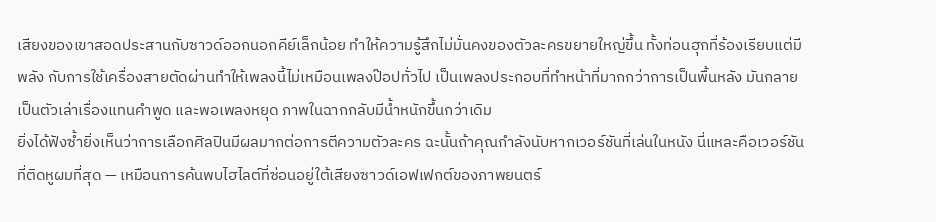เสียงของเขาสอดประสานกับซาวด์ออกนอกคีย์เล็กน้อย ทำให้ความรู้สึกไม่มั่นคงของตัวละครขยายใหญ่ขึ้น ทั้งท่อนฮุกที่ร้องเรียบแต่มีพลัง กับการใช้เครื่องสายตัดผ่านทำให้เพลงนี้ไม่เหมือนเพลงป๊อปทั่วไป เป็นเพลงประกอบที่ทำหน้าที่มากกว่าการเป็นพื้นหลัง มันกลายเป็นตัวเล่าเรื่องแทนคำพูด และพอเพลงหยุด ภาพในฉากกลับมีน้ำหนักขึ้นกว่าเดิม
ยิ่งได้ฟังซ้ำยิ่งเห็นว่าการเลือกศิลปินมีผลมากต่อการตีความตัวละคร ฉะนั้นถ้าคุณกำลังนับหากเวอร์ชันที่เล่นในหนัง นี่แหละคือเวอร์ชันที่ติดหูผมที่สุด — เหมือนการค้นพบไฮไลต์ที่ซ่อนอยู่ใต้เสียงซาวด์เอฟเฟกต์ของภาพยนตร์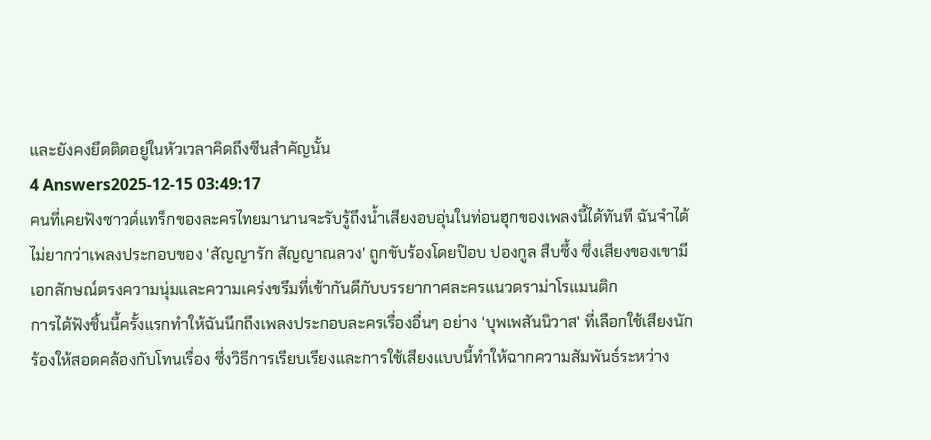และยังคงยึดติดอยู่ในหัวเวลาคิดถึงซีนสำคัญนั้น
4 Answers2025-12-15 03:49:17
คนที่เคยฟังซาวด์แทร็กของละครไทยมานานจะรับรู้ถึงน้ำเสียงอบอุ่นในท่อนฮุกของเพลงนี้ได้ทันที ฉันจำได้ไม่ยากว่าเพลงประกอบของ 'สัญญารัก สัญญาณลวง' ถูกขับร้องโดยป๊อบ ปองกูล สืบซึ้ง ซึ่งเสียงของเขามีเอกลักษณ์ตรงความนุ่มและความเคร่งขรึมที่เข้ากันดีกับบรรยากาศละครแนวดราม่าโรแมนติก
การได้ฟังชิ้นนี้ครั้งแรกทำให้ฉันนึกถึงเพลงประกอบละครเรื่องอื่นๆ อย่าง 'บุพเพสันนิวาส' ที่เลือกใช้เสียงนักร้องให้สอดคล้องกับโทนเรื่อง ซึ่งวิธีการเรียบเรียงและการใช้เสียงแบบนี้ทำให้ฉากความสัมพันธ์ระหว่าง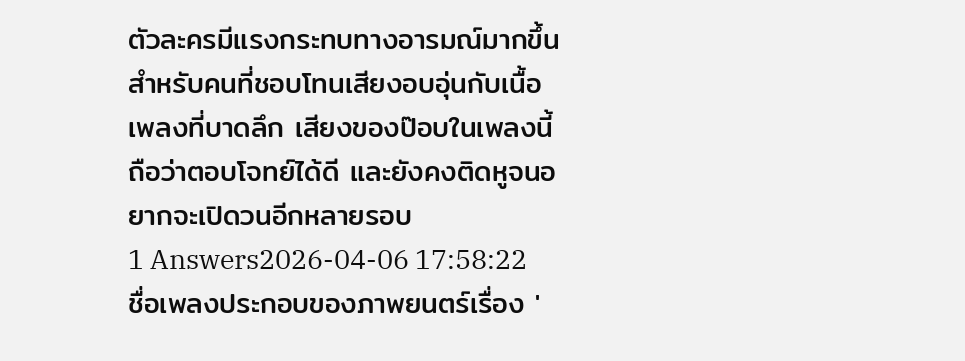ตัวละครมีแรงกระทบทางอารมณ์มากขึ้น สำหรับคนที่ชอบโทนเสียงอบอุ่นกับเนื้อเพลงที่บาดลึก เสียงของป๊อบในเพลงนี้ถือว่าตอบโจทย์ได้ดี และยังคงติดหูจนอยากจะเปิดวนอีกหลายรอบ
1 Answers2026-04-06 17:58:22
ชื่อเพลงประกอบของภาพยนตร์เรื่อง '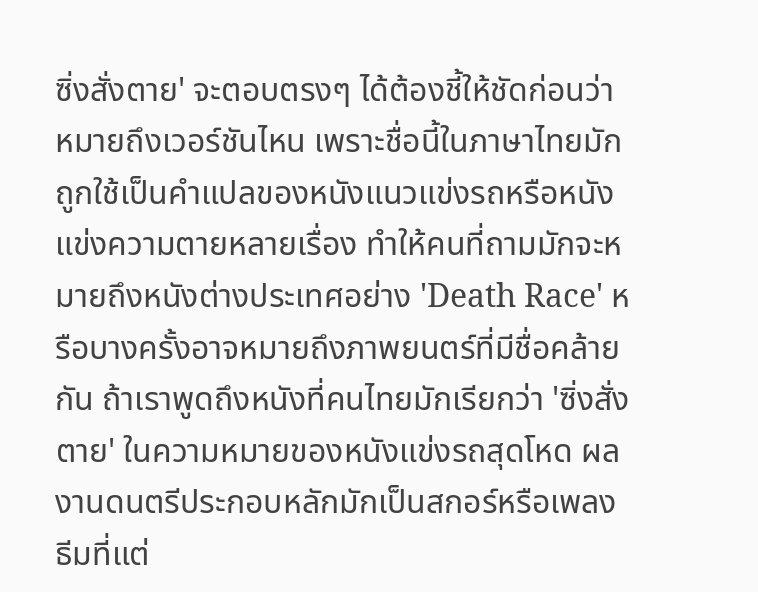ซิ่งสั่งตาย' จะตอบตรงๆ ได้ต้องชี้ให้ชัดก่อนว่าหมายถึงเวอร์ชันไหน เพราะชื่อนี้ในภาษาไทยมักถูกใช้เป็นคำแปลของหนังแนวแข่งรถหรือหนังแข่งความตายหลายเรื่อง ทำให้คนที่ถามมักจะหมายถึงหนังต่างประเทศอย่าง 'Death Race' หรือบางครั้งอาจหมายถึงภาพยนตร์ที่มีชื่อคล้ายกัน ถ้าเราพูดถึงหนังที่คนไทยมักเรียกว่า 'ซิ่งสั่งตาย' ในความหมายของหนังแข่งรถสุดโหด ผลงานดนตรีประกอบหลักมักเป็นสกอร์หรือเพลงธีมที่แต่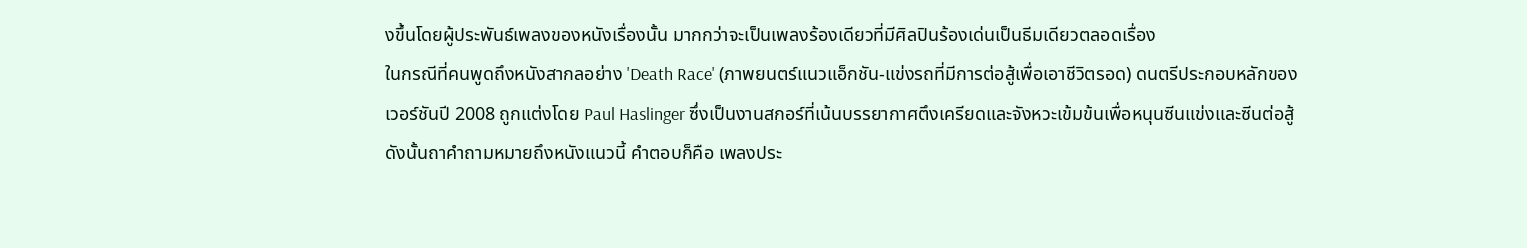งขึ้นโดยผู้ประพันธ์เพลงของหนังเรื่องนั้น มากกว่าจะเป็นเพลงร้องเดียวที่มีศิลปินร้องเด่นเป็นธีมเดียวตลอดเรื่อง
ในกรณีที่คนพูดถึงหนังสากลอย่าง 'Death Race' (ภาพยนตร์แนวแอ็กชัน-แข่งรถที่มีการต่อสู้เพื่อเอาชีวิตรอด) ดนตรีประกอบหลักของเวอร์ชันปี 2008 ถูกแต่งโดย Paul Haslinger ซึ่งเป็นงานสกอร์ที่เน้นบรรยากาศตึงเครียดและจังหวะเข้มข้นเพื่อหนุนซีนแข่งและซีนต่อสู้ ดังนั้นถาคำถามหมายถึงหนังแนวนี้ คำตอบก็คือ เพลงประ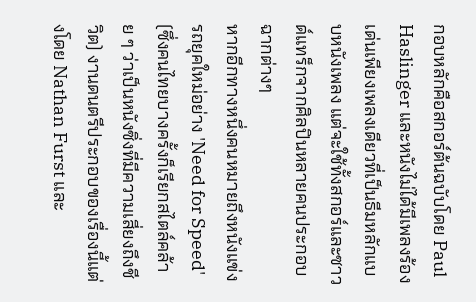กอบหลักคือสกอร์ต้นฉบับโดย Paul Haslinger และหนังไม่ได้มีเพลงร้องเด่นเพียงเพลงเดียวที่เป็นธีมหลักแบบหนังเพลง แต่จะใช้ทั้งสกอร์และซาวด์แทร็กจากศิลปินหลายคนประกอบฉากต่างๆ
หากอีกทางหนึ่งคนหมายถึงหนังแข่งรถยุคใหม่อย่าง 'Need for Speed' (ซึ่งคนไทยบางครั้งก็เรียกสไตล์คล้าย ๆ ว่าเป็นหนังซิ่งที่มีความเสี่ยงถึงชีวิต) งานดนตรีประกอบของเรื่องนี้แต่งโดย Nathan Furst และ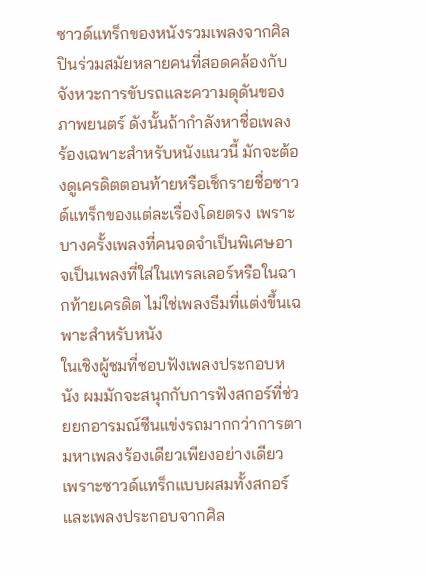ซาวด์แทร็กของหนังรวมเพลงจากศิลปินร่วมสมัยหลายคนที่สอดคล้องกับจังหวะการขับรถและความดุดันของภาพยนตร์ ดังนั้นถ้ากำลังหาชื่อเพลงร้องเฉพาะสำหรับหนังแนวนี้ มักจะต้องดูเครดิตตอนท้ายหรือเช็กรายชื่อซาวด์แทร็กของแต่ละเรื่องโดยตรง เพราะบางครั้งเพลงที่คนจดจำเป็นพิเศษอาจเป็นเพลงที่ใส่ในเทรลเลอร์หรือในฉากท้ายเครดิต ไม่ใช่เพลงธีมที่แต่งขึ้นเฉพาะสำหรับหนัง
ในเชิงผู้ชมที่ชอบฟังเพลงประกอบหนัง ผมมักจะสนุกกับการฟังสกอร์ที่ช่วยยกอารมณ์ซีนแข่งรถมากกว่าการตามหาเพลงร้องเดียวเพียงอย่างเดียว เพราะซาวด์แทร็กแบบผสมทั้งสกอร์และเพลงประกอบจากศิล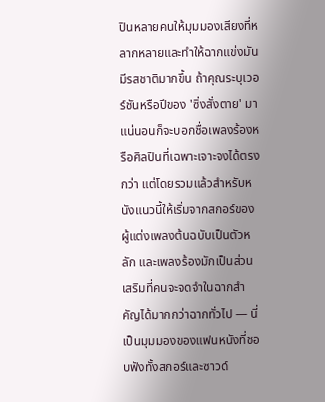ปินหลายคนให้มุมมองเสียงที่หลากหลายและทำให้ฉากแข่งมันมีรสชาติมากขึ้น ถ้าคุณระบุเวอร์ชันหรือปีของ 'ซิ่งสั่งตาย' มาแน่นอนก็จะบอกชื่อเพลงร้องหรือศิลปินที่เฉพาะเจาะจงได้ตรงกว่า แต่โดยรวมแล้วสำหรับหนังแนวนี้ให้เริ่มจากสกอร์ของผู้แต่งเพลงต้นฉบับเป็นตัวหลัก และเพลงร้องมักเป็นส่วนเสริมที่คนจะจดจำในฉากสำคัญได้มากกว่าฉากทั่วไป — นี่เป็นมุมมองของแฟนหนังที่ชอบฟังทั้งสกอร์และซาวด์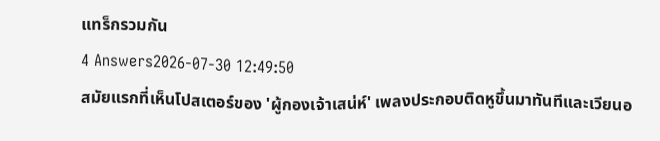แทร็กรวมกัน
4 Answers2026-07-30 12:49:50
สมัยแรกที่เห็นโปสเตอร์ของ 'ผู้กองเจ้าเสน่ห์' เพลงประกอบติดหูขึ้นมาทันทีและเวียนอ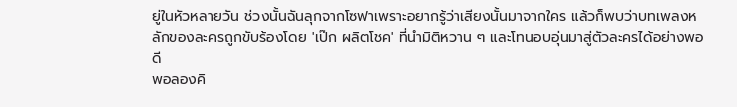ยู่ในหัวหลายวัน ช่วงนั้นฉันลุกจากโซฟาเพราะอยากรู้ว่าเสียงนั้นมาจากใคร แล้วก็พบว่าบทเพลงหลักของละครถูกขับร้องโดย 'เป๊ก ผลิตโชค' ที่นำมิติหวาน ๆ และโทนอบอุ่นมาสู่ตัวละครได้อย่างพอดี
พอลองคิ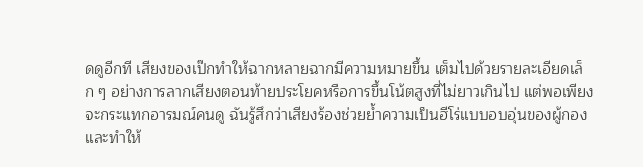ดดูอีกที เสียงของเป๊กทำให้ฉากหลายฉากมีความหมายขึ้น เต็มไปด้วยรายละเอียดเล็ก ๆ อย่างการลากเสียงตอนท้ายประโยคหรือการขึ้นโน้ตสูงที่ไม่ยาวเกินไป แต่พอเพียงจะกระแทกอารมณ์คนดู ฉันรู้สึกว่าเสียงร้องช่วยย้ำความเป็นฮีโร่แบบอบอุ่นของผู้กอง และทำให้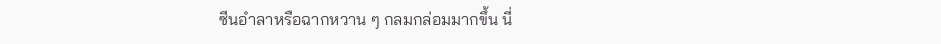ซีนอำลาหรือฉากหวาน ๆ กลมกล่อมมากขึ้น นี่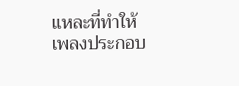แหละที่ทำให้เพลงประกอบ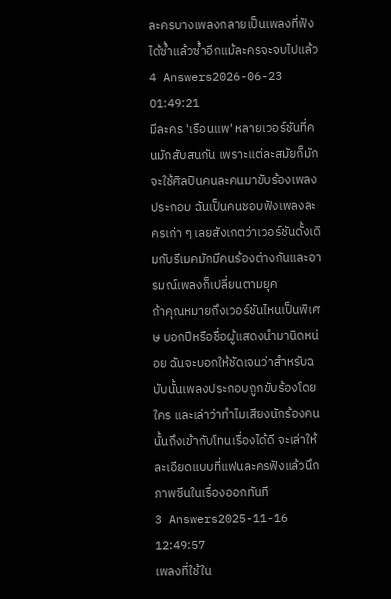ละครบางเพลงกลายเป็นเพลงที่ฟังได้ซ้ำแล้วซ้ำอีกแม้ละครจะจบไปแล้ว
4 Answers2026-06-23 01:49:21
มีละคร 'เรือนแพ' หลายเวอร์ชันที่คนมักสับสนกัน เพราะแต่ละสมัยก็มักจะใช้ศิลปินคนละคนมาขับร้องเพลงประกอบ ฉันเป็นคนชอบฟังเพลงละครเก่า ๆ เลยสังเกตว่าเวอร์ชันดั้งเดิมกับรีเมคมักมีคนร้องต่างกันและอารมณ์เพลงก็เปลี่ยนตามยุค
ถ้าคุณหมายถึงเวอร์ชันไหนเป็นพิเศษ บอกปีหรือชื่อผู้แสดงนำมานิดหน่อย ฉันจะบอกให้ชัดเจนว่าสำหรับฉบับนั้นเพลงประกอบถูกขับร้องโดยใคร และเล่าว่าทำไมเสียงนักร้องคนนั้นถึงเข้ากับโทนเรื่องได้ดี จะเล่าให้ละเอียดแบบที่แฟนละครฟังแล้วนึกภาพซีนในเรื่องออกทันที
3 Answers2025-11-16 12:49:57
เพลงที่ใช้ใน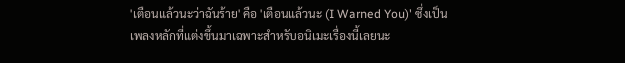'เตือนแล้วนะว่าฉันร้าย' คือ 'เตือนแล้วนะ (I Warned You)' ซึ่งเป็นเพลงหลักที่แต่งขึ้นมาเฉพาะสำหรับอนิเมะเรื่องนี้เลยนะ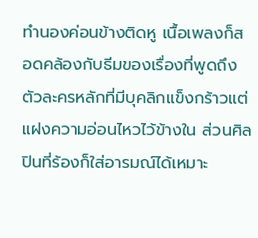ทำนองค่อนข้างติดหู เนื้อเพลงก็สอดคล้องกับธีมของเรื่องที่พูดถึงตัวละครหลักที่มีบุคลิกแข็งกร้าวแต่แฝงความอ่อนไหวไว้ข้างใน ส่วนศิลปินที่ร้องก็ใส่อารมณ์ได้เหมาะ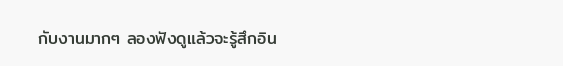กับงานมากๆ ลองฟังดูแล้วจะรู้สึกอิน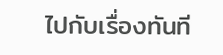ไปกับเรื่องทันที